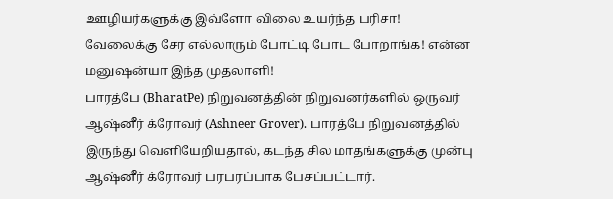ஊழியர்களுக்கு இவ்ளோ விலை உயர்ந்த பரிசா! வேலைக்கு சேர எல்லாரும் போட்டி போட போறாங்க! என்ன மனுஷன்யா இந்த முதலாளி!
பாரத்பே (BharatPe) நிறுவனத்தின் நிறுவனர்களில் ஒருவர் ஆஷ்னீர் க்ரோவர் (Ashneer Grover). பாரத்பே நிறுவனத்தில் இருந்து வெளியேறியதால், கடந்த சில மாதங்களுக்கு முன்பு ஆஷ்னீர் க்ரோவர் பரபரப்பாக பேசப்பட்டார்.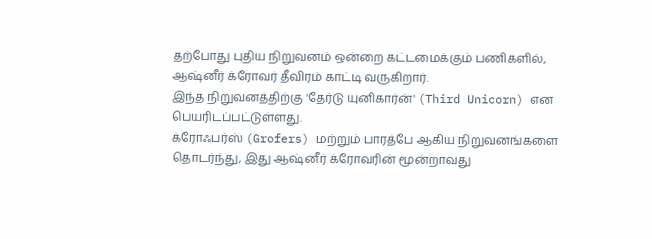தற்போது புதிய நிறுவனம் ஒன்றை கட்டமைக்கும் பணிகளில், ஆஷ்னீர் க்ரோவர் தீவிரம் காட்டி வருகிறார்.
இந்த நிறுவனத்திற்கு 'தேர்டு யுனிகார்ன்' (Third Unicorn) என பெயரிடப்பட்டுள்ளது.
க்ரோஃபர்ஸ் (Grofers) மற்றும் பாரத்பே ஆகிய நிறுவனங்களை தொடர்ந்து, இது ஆஷ்னீர் க்ரோவரின் மூன்றாவது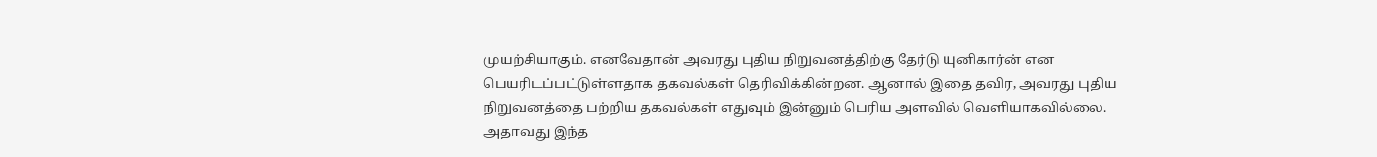முயற்சியாகும். எனவேதான் அவரது புதிய நிறுவனத்திற்கு தேர்டு யுனிகார்ன் என பெயரிடப்பட்டுள்ளதாக தகவல்கள் தெரிவிக்கின்றன. ஆனால் இதை தவிர, அவரது புதிய நிறுவனத்தை பற்றிய தகவல்கள் எதுவும் இன்னும் பெரிய அளவில் வெளியாகவில்லை. அதாவது இந்த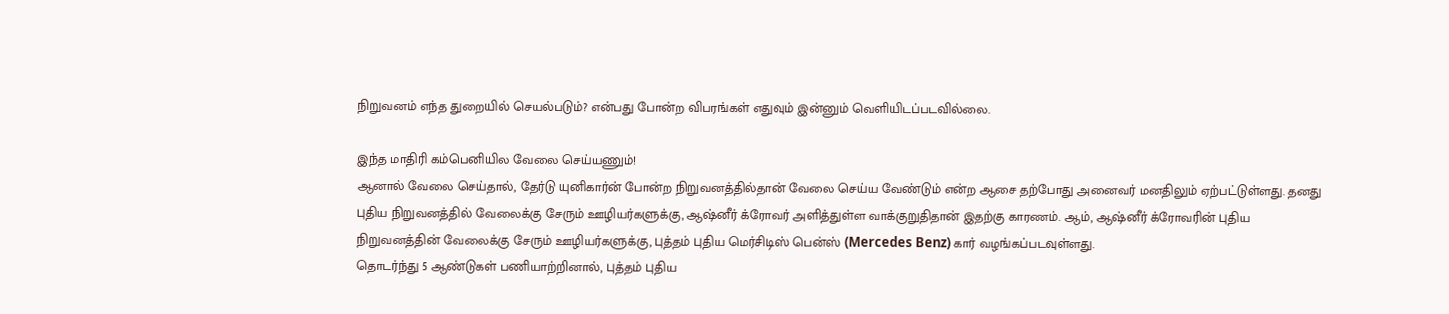நிறுவனம் எந்த துறையில் செயல்படும்? என்பது போன்ற விபரங்கள் எதுவும் இன்னும் வெளியிடப்படவில்லை.

இந்த மாதிரி கம்பெனியில வேலை செய்யணும்!
ஆனால் வேலை செய்தால், தேர்டு யுனிகார்ன் போன்ற நிறுவனத்தில்தான் வேலை செய்ய வேண்டும் என்ற ஆசை தற்போது அனைவர் மனதிலும் ஏற்பட்டுள்ளது. தனது புதிய நிறுவனத்தில் வேலைக்கு சேரும் ஊழியர்களுக்கு, ஆஷ்னீர் க்ரோவர் அளித்துள்ள வாக்குறுதிதான் இதற்கு காரணம். ஆம், ஆஷ்னீர் க்ரோவரின் புதிய நிறுவனத்தின் வேலைக்கு சேரும் ஊழியர்களுக்கு, புத்தம் புதிய மெர்சிடிஸ் பென்ஸ் (Mercedes Benz) கார் வழங்கப்படவுள்ளது.
தொடர்ந்து 5 ஆண்டுகள் பணியாற்றினால், புத்தம் புதிய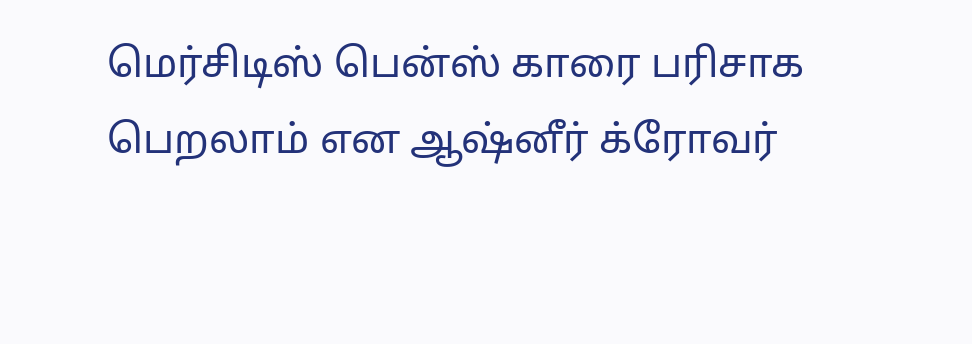மெர்சிடிஸ் பென்ஸ் காரை பரிசாக பெறலாம் என ஆஷ்னீர் க்ரோவர்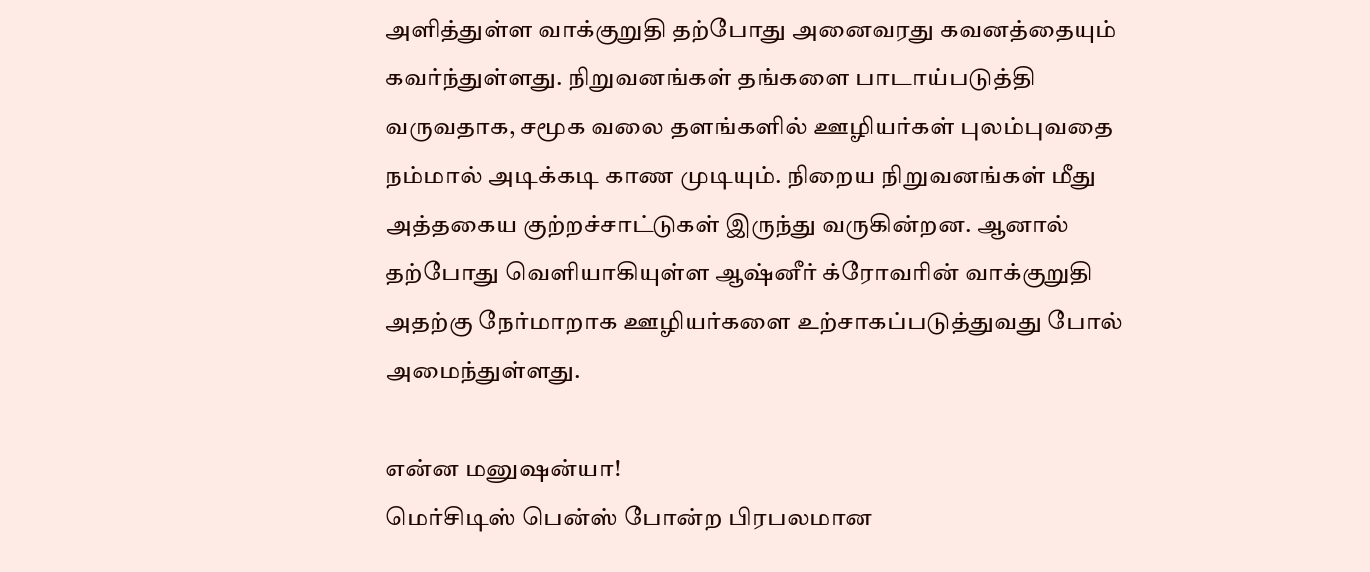அளித்துள்ள வாக்குறுதி தற்போது அனைவரது கவனத்தையும் கவர்ந்துள்ளது. நிறுவனங்கள் தங்களை பாடாய்படுத்தி வருவதாக, சமூக வலை தளங்களில் ஊழியர்கள் புலம்புவதை நம்மால் அடிக்கடி காண முடியும். நிறைய நிறுவனங்கள் மீது அத்தகைய குற்றச்சாட்டுகள் இருந்து வருகின்றன. ஆனால் தற்போது வெளியாகியுள்ள ஆஷ்னீர் க்ரோவரின் வாக்குறுதி அதற்கு நேர்மாறாக ஊழியர்களை உற்சாகப்படுத்துவது போல் அமைந்துள்ளது.

என்ன மனுஷன்யா!
மெர்சிடிஸ் பென்ஸ் போன்ற பிரபலமான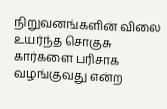நிறுவனங்களின் விலை உயர்ந்த சொகுசு கார்களை பரிசாக வழங்குவது என்ற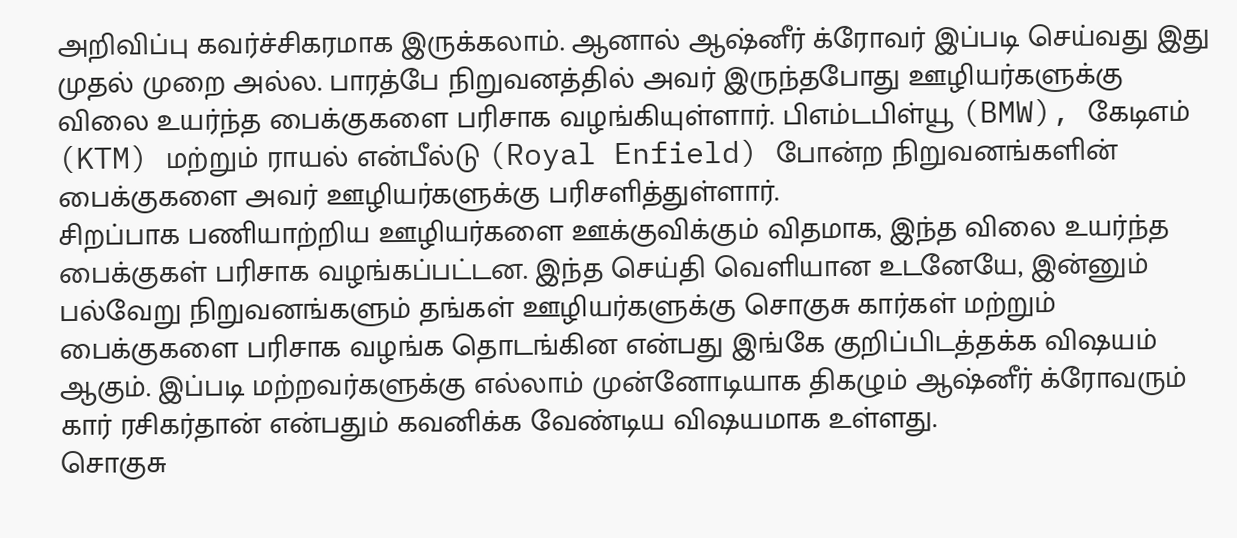அறிவிப்பு கவர்ச்சிகரமாக இருக்கலாம். ஆனால் ஆஷ்னீர் க்ரோவர் இப்படி செய்வது இது முதல் முறை அல்ல. பாரத்பே நிறுவனத்தில் அவர் இருந்தபோது ஊழியர்களுக்கு விலை உயர்ந்த பைக்குகளை பரிசாக வழங்கியுள்ளார். பிஎம்டபிள்யூ (BMW), கேடிஎம் (KTM) மற்றும் ராயல் என்பீல்டு (Royal Enfield) போன்ற நிறுவனங்களின் பைக்குகளை அவர் ஊழியர்களுக்கு பரிசளித்துள்ளார்.
சிறப்பாக பணியாற்றிய ஊழியர்களை ஊக்குவிக்கும் விதமாக, இந்த விலை உயர்ந்த பைக்குகள் பரிசாக வழங்கப்பட்டன. இந்த செய்தி வெளியான உடனேயே, இன்னும் பல்வேறு நிறுவனங்களும் தங்கள் ஊழியர்களுக்கு சொகுசு கார்கள் மற்றும் பைக்குகளை பரிசாக வழங்க தொடங்கின என்பது இங்கே குறிப்பிடத்தக்க விஷயம் ஆகும். இப்படி மற்றவர்களுக்கு எல்லாம் முன்னோடியாக திகழும் ஆஷ்னீர் க்ரோவரும் கார் ரசிகர்தான் என்பதும் கவனிக்க வேண்டிய விஷயமாக உள்ளது.
சொகுசு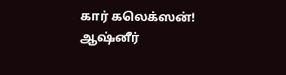கார் கலெக்ஸன்!
ஆஷ்னீர்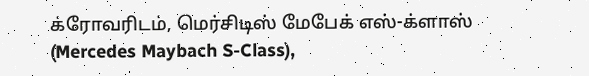க்ரோவரிடம், மெர்சிடிஸ் மேபேக் எஸ்-க்ளாஸ் (Mercedes Maybach S-Class),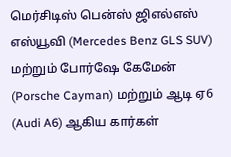மெர்சிடிஸ் பென்ஸ் ஜிஎல்எஸ் எஸ்யூவி (Mercedes Benz GLS SUV) மற்றும் போர்ஷே கேமேன் (Porsche Cayman) மற்றும் ஆடி ஏ6 (Audi A6) ஆகிய கார்கள்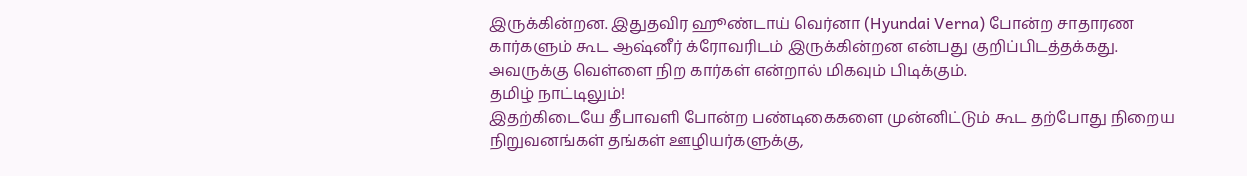இருக்கின்றன. இதுதவிர ஹூண்டாய் வெர்னா (Hyundai Verna) போன்ற சாதாரண கார்களும் கூட ஆஷ்னீர் க்ரோவரிடம் இருக்கின்றன என்பது குறிப்பிடத்தக்கது. அவருக்கு வெள்ளை நிற கார்கள் என்றால் மிகவும் பிடிக்கும்.
தமிழ் நாட்டிலும்!
இதற்கிடையே தீபாவளி போன்ற பண்டிகைகளை முன்னிட்டும் கூட தற்போது நிறைய நிறுவனங்கள் தங்கள் ஊழியர்களுக்கு,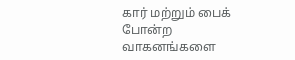கார் மற்றும் பைக் போன்ற வாகனங்களை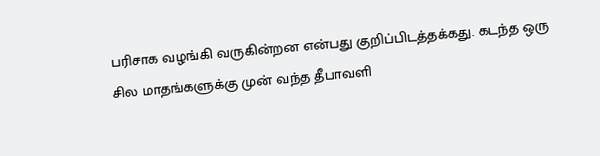பரிசாக வழங்கி வருகின்றன என்பது குறிப்பிடத்தக்கது. கடந்த ஒரு சில மாதங்களுக்கு முன் வந்த தீபாவளி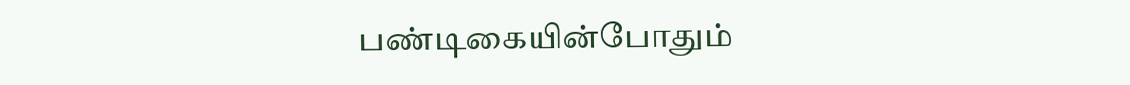பண்டிகையின்போதும்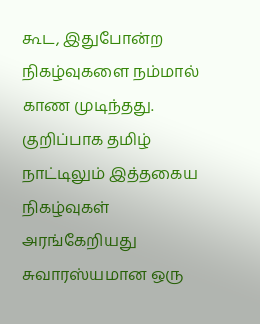கூட, இதுபோன்ற நிகழ்வுகளை நம்மால் காண முடிந்தது. குறிப்பாக தமிழ் நாட்டிலும் இத்தகைய நிகழ்வுகள் அரங்கேறியது சுவாரஸ்யமான ஒரு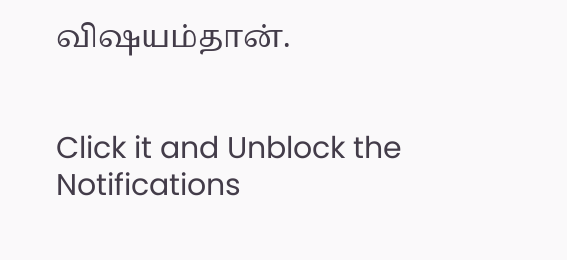விஷயம்தான்.


Click it and Unblock the Notifications